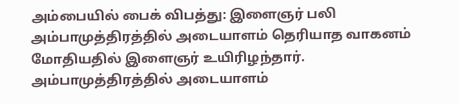அம்பையில் பைக் விபத்து: இளைஞர் பலி
அம்பாமுத்திரத்தில் அடையாளம் தெரியாத வாகனம் மோதியதில் இளைஞர் உயிரிழந்தார்.
அம்பாமுத்திரத்தில் அடையாளம்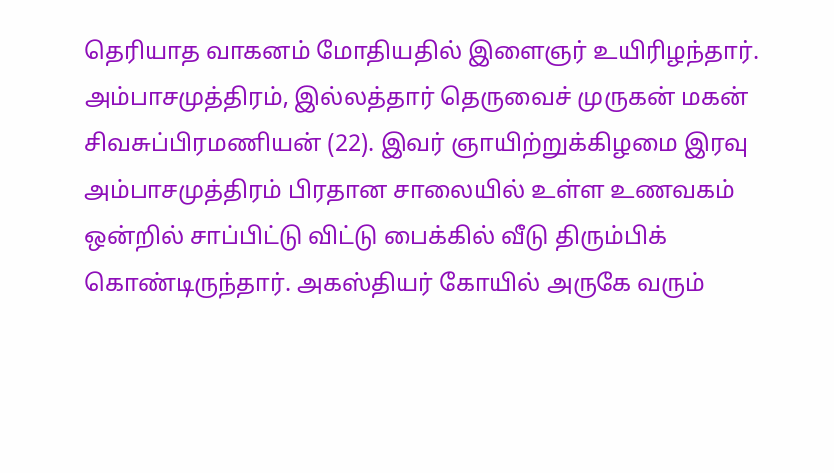தெரியாத வாகனம் மோதியதில் இளைஞர் உயிரிழந்தார்.
அம்பாசமுத்திரம், இல்லத்தார் தெருவைச் முருகன் மகன் சிவசுப்பிரமணியன் (22). இவர் ஞாயிற்றுக்கிழமை இரவு அம்பாசமுத்திரம் பிரதான சாலையில் உள்ள உணவகம் ஒன்றில் சாப்பிட்டு விட்டு பைக்கில் வீடு திரும்பிக் கொண்டிருந்தார். அகஸ்தியர் கோயில் அருகே வரும்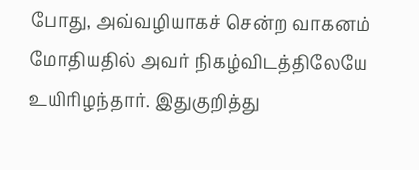போது, அவ்வழியாகச் சென்ற வாகனம் மோதியதில் அவர் நிகழ்விடத்திலேயே உயிரிழந்தார். இதுகுறித்து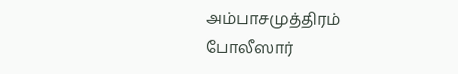அம்பாசமுத்திரம் போலீஸார்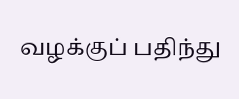வழக்குப் பதிந்து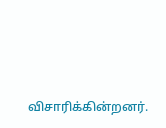விசாரிக்கின்றனர்.